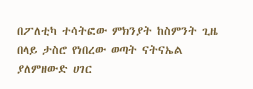በፖለቲካ ተሳትፎው ምክንያት ከስምንት ጊዜ በላይ ታስሮ የነበረው ወጣት ናትናኤል ያለምዘውድ ሀገር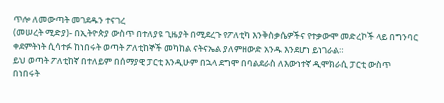ጥሎ ለመውጣት መገደዱን ተናገረ
(መሠረት ሚድያ)- በኢትዮጵያ ውስጥ በተለያዩ ጊዜያት በሚደረጉ የፖለቲካ እንቅስቃሴዎችና የተቃውሞ መድረኮች ላይ በግንባር ቀደምትነት ሲሳተፉ ከነበሩት ወጣት ፖለቲከኞች መካከል ናትናኤል ያለምዘውድ አንዱ እንደሆነ ይነገራል።
ይህ ወጣት ፖለቲከኛ በተለይም በሰማያዊ ፓርቲ እንዲሁም በኋላ ደግሞ በባልደራስ ለእውነተኛ ዲሞክራሲ ፓርቲ ውስጥ በነበሩት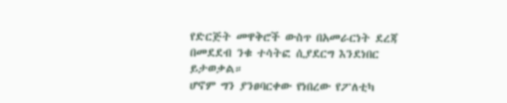የድርጅት መዋቅሮች ውስጥ በአመራርነት ደረጃ በመደደብ ንቁ ተሳትፎ ሲያደርግ እንደነበር ይታወቃል።
ሆኖም ግን ያንፀባርቀው የነበረው የፖለቲካ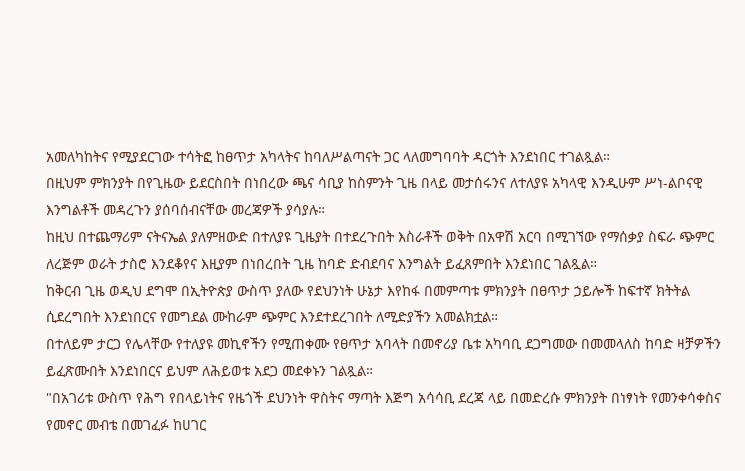አመለካከትና የሚያደርገው ተሳትፎ ከፀጥታ አካላትና ከባለሥልጣናት ጋር ላለመግባባት ዳርጎት እንደነበር ተገልጿል።
በዚህም ምክንያት በየጊዜው ይደርስበት በነበረው ጫና ሳቢያ ከስምንት ጊዜ በላይ መታሰሩንና ለተለያዩ አካላዊ እንዲሁም ሥነ-ልቦናዊ እንግልቶች መዳረጉን ያሰባሰብናቸው መረጃዎች ያሳያሉ።
ከዚህ በተጨማሪም ናትናኤል ያለምዘውድ በተለያዩ ጊዜያት በተደረጉበት እስራቶች ወቅት በአዋሽ አርባ በሚገኘው የማሰቃያ ስፍራ ጭምር ለረጅም ወራት ታስሮ እንደቆየና እዚያም በነበረበት ጊዜ ከባድ ድብደባና እንግልት ይፈጸምበት እንደነበር ገልጿል።
ከቅርብ ጊዜ ወዲህ ደግሞ በኢትዮጵያ ውስጥ ያለው የደህንነት ሁኔታ እየከፋ በመምጣቱ ምክንያት በፀጥታ ኃይሎች ከፍተኛ ክትትል ሲደረግበት እንደነበርና የመግደል ሙከራም ጭምር እንደተደረገበት ለሚድያችን አመልክቷል።
በተለይም ታርጋ የሌላቸው የተለያዩ መኪኖችን የሚጠቀሙ የፀጥታ አባላት በመኖሪያ ቤቱ አካባቢ ደጋግመው በመመላለስ ከባድ ዛቻዎችን ይፈጽሙበት እንደነበርና ይህም ለሕይወቱ አደጋ መደቀኑን ገልጿል።
"በአገሪቱ ውስጥ የሕግ የበላይነትና የዜጎች ደህንነት ዋስትና ማጣት እጅግ አሳሳቢ ደረጃ ላይ በመድረሱ ምክንያት በነፃነት የመንቀሳቀስና የመኖር መብቴ በመገፈፉ ከሀገር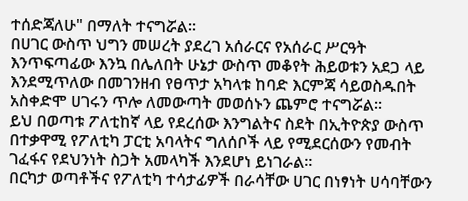ተሰድጃለሁ" በማለት ተናግሯል።
በሀገር ውስጥ ህግን መሠረት ያደረገ አሰራርና የአሰራር ሥርዓት እንጥፍጣፊው እንኳ በሌለበት ሁኔታ ውስጥ መቆየት ሕይወቱን አደጋ ላይ እንደሚጥለው በመገንዘብ የፀጥታ አካላቱ ከባድ እርምጃ ሳይወስዱበት አስቀድሞ ሀገሩን ጥሎ ለመውጣት መወሰኑን ጨምሮ ተናግሯል።
ይህ በወጣቱ ፖለቲከኛ ላይ የደረሰው እንግልትና ስደት በኢትዮጵያ ውስጥ በተቃዋሚ የፖለቲካ ፓርቲ አባላትና ግለሰቦች ላይ የሚደርሰውን የመብት ገፈፋና የደህንነት ስጋት አመላካች እንደሆነ ይነገራል።
በርካታ ወጣቶችና የፖለቲካ ተሳታፊዎች በራሳቸው ሀገር በነፃነት ሀሳባቸውን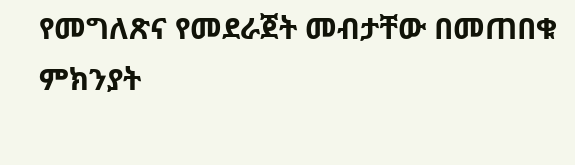የመግለጽና የመደራጀት መብታቸው በመጠበቁ ምክንያት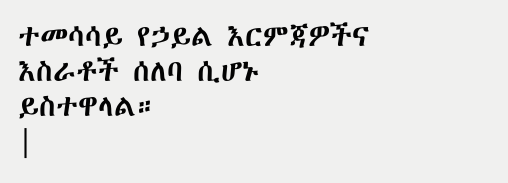ተመሳሳይ የኃይል እርምጃዎችና እስራቶች ሰለባ ሲሆኑ ይስተዋላል።
|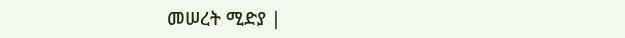መሠረት ሚድያ |